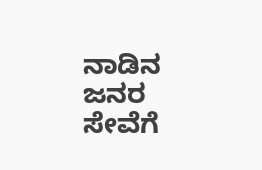ನಾಡಿನ ಜನರ ಸೇವೆಗೆ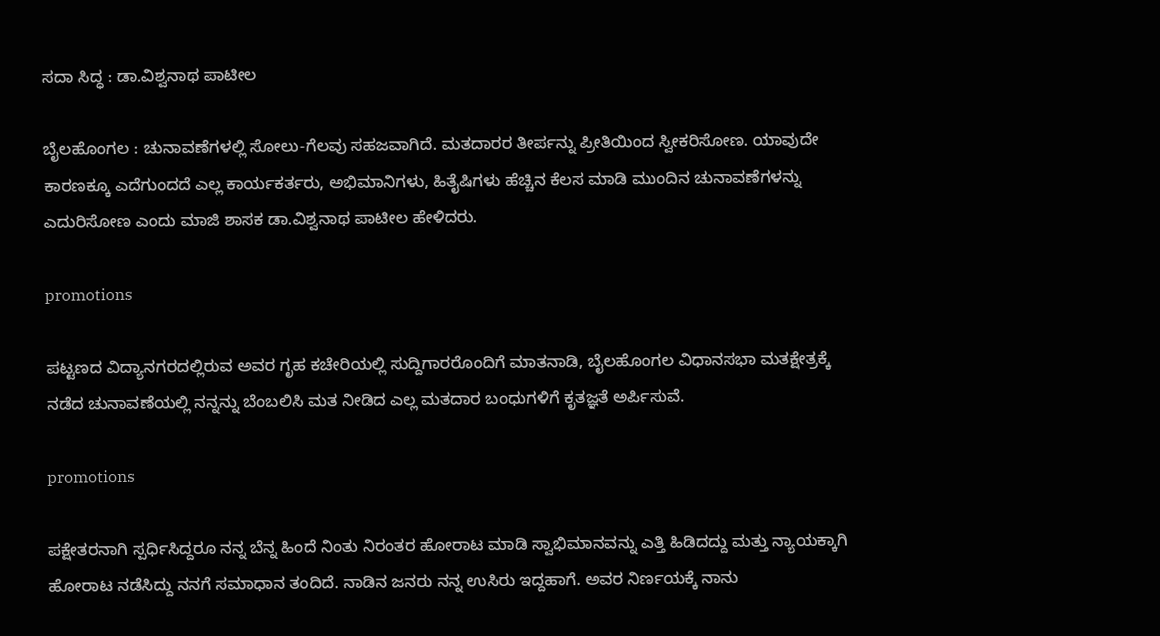ಸದಾ ಸಿದ್ಧ : ಡಾ.ವಿಶ್ವನಾಥ ಪಾಟೀಲ

ಬೈಲಹೊಂಗಲ : ಚುನಾವಣೆಗಳಲ್ಲಿ ಸೋಲು-ಗೆಲವು ಸಹಜವಾಗಿದೆ. ಮತದಾರರ ತೀರ್ಪನ್ನು ಪ್ರೀತಿಯಿಂದ ಸ್ವೀಕರಿಸೋಣ. ಯಾವುದೇ ಕಾರಣಕ್ಕೂ ಎದೆಗುಂದದೆ ಎಲ್ಲ ಕಾರ್ಯಕರ್ತರು, ಅಭಿಮಾನಿಗಳು, ಹಿತೈಷಿಗಳು ಹೆಚ್ಚಿನ ಕೆಲಸ ಮಾಡಿ ಮುಂದಿನ ಚುನಾವಣೆಗಳನ್ನು ಎದುರಿಸೋಣ ಎಂದು ಮಾಜಿ ಶಾಸಕ ಡಾ.ವಿಶ್ವನಾಥ ಪಾಟೀಲ ಹೇಳಿದರು.

promotions

ಪಟ್ಟಣದ ವಿದ್ಯಾನಗರದಲ್ಲಿರುವ ಅವರ ಗೃಹ ಕಚೇರಿಯಲ್ಲಿ ಸುದ್ದಿಗಾರರೊಂದಿಗೆ ಮಾತನಾಡಿ, ಬೈಲಹೊಂಗಲ ವಿಧಾನಸಭಾ ಮತಕ್ಷೇತ್ರಕ್ಕೆ ನಡೆದ ಚುನಾವಣೆಯಲ್ಲಿ ನನ್ನನ್ನು ಬೆಂಬಲಿಸಿ ಮತ ನೀಡಿದ ಎಲ್ಲ ಮತದಾರ ಬಂಧುಗಳಿಗೆ ಕೃತಜ್ಞತೆ ಅರ್ಪಿಸುವೆ.

promotions

ಪಕ್ಷೇತರನಾಗಿ ಸ್ಪರ್ಧಿಸಿದ್ದರೂ ನನ್ನ ಬೆನ್ನ ಹಿಂದೆ ನಿಂತು ನಿರಂತರ ಹೋರಾಟ ಮಾಡಿ ಸ್ವಾಭಿಮಾನವನ್ನು ಎತ್ತಿ ಹಿಡಿದದ್ದು ಮತ್ತು ನ್ಯಾಯಕ್ಕಾಗಿ ಹೋರಾಟ ನಡೆಸಿದ್ದು ನನಗೆ ಸಮಾಧಾನ ತಂದಿದೆ. ನಾಡಿನ ಜನರು ನನ್ನ ಉಸಿರು ಇದ್ದಹಾಗೆ. ಅವರ ನಿರ್ಣಯಕ್ಕೆ ನಾನು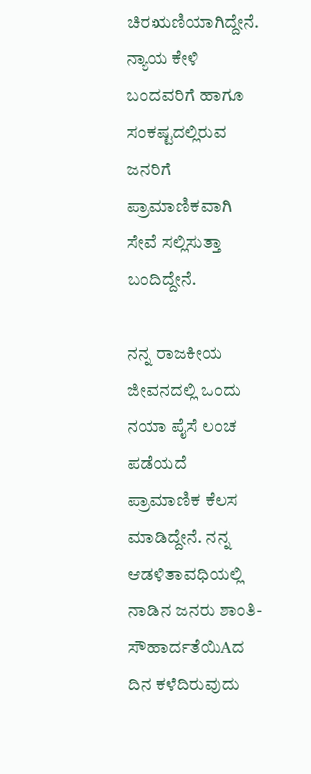ಚಿರಋಣಿಯಾಗಿದ್ದೇನೆ. ನ್ಯಾಯ ಕೇಳಿ ಬಂದವರಿಗೆ ಹಾಗೂ ಸಂಕಷ್ಟದಲ್ಲಿರುವ ಜನರಿಗೆ ಪ್ರಾಮಾಣಿಕವಾಗಿ ಸೇವೆ ಸಲ್ಲಿಸುತ್ತಾ ಬಂದಿದ್ದೇನೆ.

ನನ್ನ ರಾಜಕೀಯ ಜೀವನದಲ್ಲಿ ಒಂದು ನಯಾ ಪೈಸೆ ಲಂಚ ಪಡೆಯದೆ ಪ್ರಾಮಾಣಿಕ ಕೆಲಸ ಮಾಡಿದ್ದೇನೆ. ನನ್ನ ಆಡಳಿತಾವಧಿಯಲ್ಲಿ ನಾಡಿನ ಜನರು ಶಾಂತಿ-ಸೌಹಾರ್ದತೆಯಿAದ ದಿನ ಕಳೆದಿರುವುದು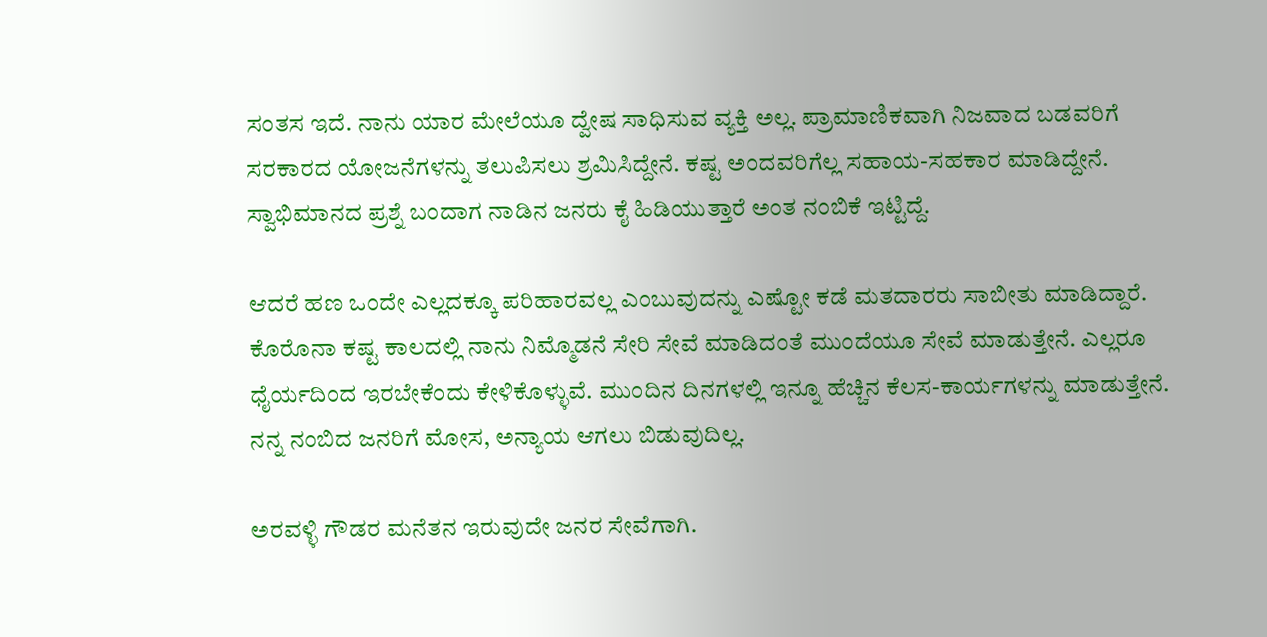ಸಂತಸ ಇದೆ. ನಾನು ಯಾರ ಮೇಲೆಯೂ ದ್ವೇಷ ಸಾಧಿಸುವ ವ್ಯಕ್ತಿ ಅಲ್ಲ. ಪ್ರಾಮಾಣಿಕವಾಗಿ ನಿಜವಾದ ಬಡವರಿಗೆ ಸರಕಾರದ ಯೋಜನೆಗಳನ್ನು ತಲುಪಿಸಲು ಶ್ರಮಿಸಿದ್ದೇನೆ. ಕಷ್ಟ ಅಂದವರಿಗೆಲ್ಲ ಸಹಾಯ-ಸಹಕಾರ ಮಾಡಿದ್ದೇನೆ. ಸ್ವಾಭಿಮಾನದ ಪ್ರಶ್ನೆ ಬಂದಾಗ ನಾಡಿನ ಜನರು ಕೈ ಹಿಡಿಯುತ್ತಾರೆ ಅಂತ ನಂಬಿಕೆ ಇಟ್ಟಿದ್ದೆ.

ಆದರೆ ಹಣ ಒಂದೇ ಎಲ್ಲದಕ್ಕೂ ಪರಿಹಾರವಲ್ಲ ಎಂಬುವುದನ್ನು ಎಷ್ಟೋ ಕಡೆ ಮತದಾರರು ಸಾಬೀತು ಮಾಡಿದ್ದಾರೆ. ಕೊರೊನಾ ಕಷ್ಟ ಕಾಲದಲ್ಲಿ ನಾನು ನಿಮ್ಮೊಡನೆ ಸೇರಿ ಸೇವೆ ಮಾಡಿದಂತೆ ಮುಂದೆಯೂ ಸೇವೆ ಮಾಡುತ್ತೇನೆ. ಎಲ್ಲರೂ ಧೈರ್ಯದಿಂದ ಇರಬೇಕೆಂದು ಕೇಳಿಕೊಳ್ಳುವೆ. ಮುಂದಿನ ದಿನಗಳಲ್ಲಿ ಇನ್ನೂ ಹೆಚ್ಚಿನ ಕೆಲಸ-ಕಾರ್ಯಗಳನ್ನು ಮಾಡುತ್ತೇನೆ. ನನ್ನ ನಂಬಿದ ಜನರಿಗೆ ಮೋಸ, ಅನ್ಯಾಯ ಆಗಲು ಬಿಡುವುದಿಲ್ಲ.

ಅರವಳ್ಳಿ ಗೌಡರ ಮನೆತನ ಇರುವುದೇ ಜನರ ಸೇವೆಗಾಗಿ.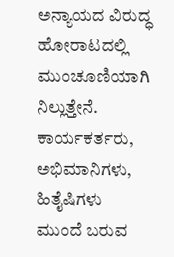ಅನ್ಯಾಯದ ವಿರುದ್ಧ ಹೋರಾಟದಲ್ಲಿ ಮುಂಚೂಣಿಯಾಗಿ ನಿಲ್ಲುತ್ತೇನೆ. ಕಾರ್ಯಕರ್ತರು, ಅಭಿಮಾನಿಗಳು, ಹಿತೈಷಿಗಳು ಮುಂದೆ ಬರುವ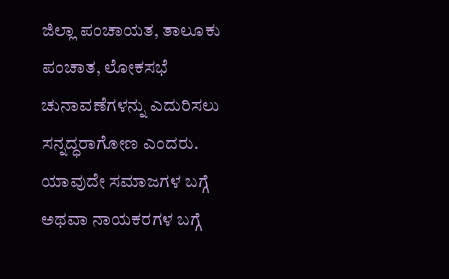ಜಿಲ್ಲಾ ಪಂಚಾಯತ, ತಾಲೂಕು ಪಂಚಾತ, ಲೋಕಸಭೆ ಚುನಾವಣೆಗಳನ್ನು ಎದುರಿಸಲು ಸನ್ನದ್ಧರಾಗೋಣ ಎಂದರು. ಯಾವುದೇ ಸಮಾಜಗಳ ಬಗ್ಗೆ ಅಥವಾ ನಾಯಕರಗಳ ಬಗ್ಗೆ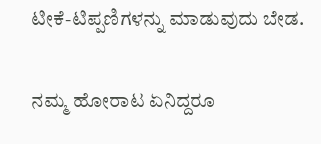ಟೀಕೆ-ಟಿಪ್ಪಣಿಗಳನ್ನು ಮಾಡುವುದು ಬೇಡ.

ನಮ್ಮ ಹೋರಾಟ ಏನಿದ್ದರೂ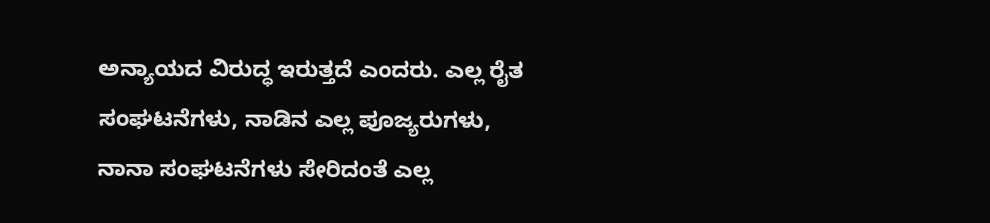ಅನ್ಯಾಯದ ವಿರುದ್ಧ ಇರುತ್ತದೆ ಎಂದರು. ಎಲ್ಲ ರೈತ ಸಂಘಟನೆಗಳು, ನಾಡಿನ ಎಲ್ಲ ಪೂಜ್ಯರುಗಳು, ನಾನಾ ಸಂಘಟನೆಗಳು ಸೇರಿದಂತೆ ಎಲ್ಲ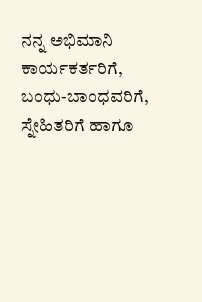ನನ್ನ ಅಭಿಮಾನಿ ಕಾರ್ಯಕರ್ತರಿಗೆ, ಬಂಧು-ಬಾಂಧವರಿಗೆ, ಸ್ನೇಹಿತರಿಗೆ ಹಾಗೂ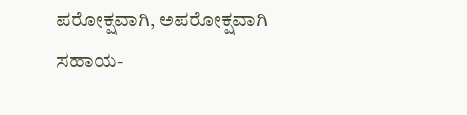ಪರೋಕ್ಷವಾಗಿ, ಅಪರೋಕ್ಷವಾಗಿ ಸಹಾಯ-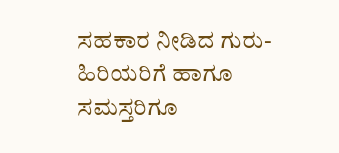ಸಹಕಾರ ನೀಡಿದ ಗುರು-ಹಿರಿಯರಿಗೆ ಹಾಗೂ ಸಮಸ್ತರಿಗೂ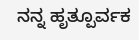ನನ್ನ ಹೃತ್ಪೂರ್ವಕ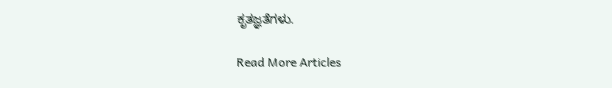ಕೃತಜ್ಞತೆಗಳು.

Read More Articles